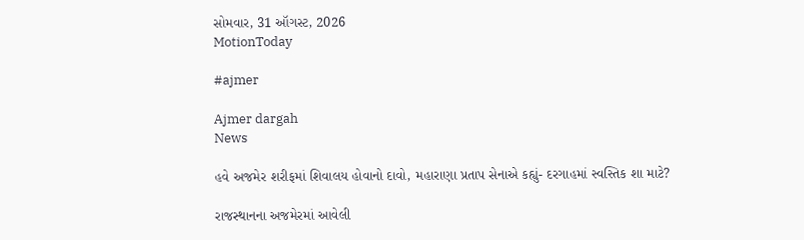સોમવાર, 31 ઑગસ્ટ, 2026
MotionToday

#ajmer

Ajmer dargah
News

હવે અજમેર શરીફમાં શિવાલય હોવાનો દાવો, મહારાણા પ્રતાપ સેનાએ કહ્યું- દરગાહમાં સ્વસ્તિક શા માટે?

રાજસ્થાનના અજમેરમાં આવેલી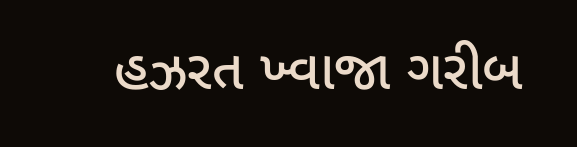હઝરત ખ્વાજા ગરીબ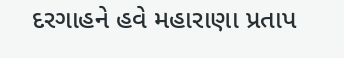દરગાહને હવે મહારાણા પ્રતાપ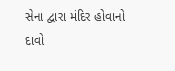સેના દ્વારા મંદિર હોવાનો દાવો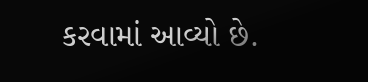કરવામાં આવ્યો છે.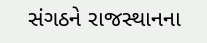સંગઠને રાજસ્થાનના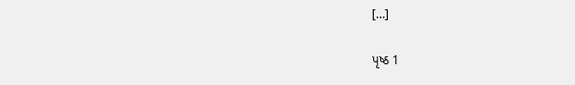[…]

પૃષ્ઠ 1